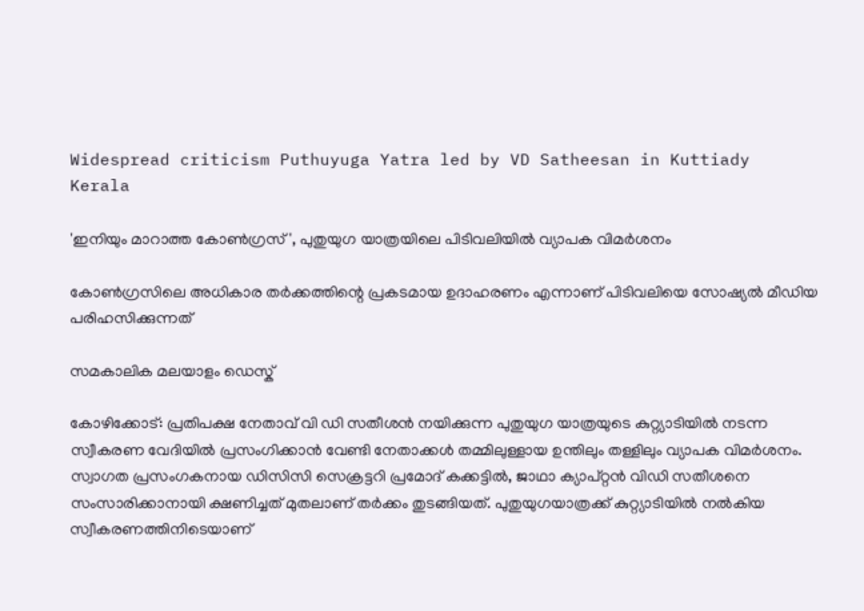Widespread criticism Puthuyuga Yatra led by VD Satheesan in Kuttiady
Kerala

'ഇനിയും മാറാത്ത കോണ്‍ഗ്രസ്', പുതുയുഗ യാത്രയിലെ പിടിവലിയില്‍ വ്യാപക വിമര്‍ശനം

കോണ്‍ഗ്രസിലെ അധികാര തര്‍ക്കത്തിന്റെ പ്രകടമായ ഉദാഹരണം എന്നാണ് പിടിവലിയെ സോഷ്യല്‍ മീഡിയ പരിഹസിക്കുന്നത്

സമകാലിക മലയാളം ഡെസ്ക്

കോഴിക്കോട്: പ്രതിപക്ഷ നേതാവ് വി ഡി സതീശന്‍ നയിക്കുന്ന പുതുയുഗ യാത്രയുടെ കുറ്റ്യാടിയില്‍ നടന്ന സ്വീകരണ വേദിയില്‍ പ്രസംഗിക്കാന്‍ വേണ്ടി നേതാക്കള്‍ തമ്മിലുള്ളായ ഉന്തിലും തള്ളിലും വ്യാപക വിമര്‍ശനം. സ്വാഗത പ്രസംഗകനായ ഡിസിസി സെക്രട്ടറി പ്രമോദ് കക്കട്ടില്‍, ജാഥാ ക്യാപ്റ്റന്‍ വിഡി സതീശനെ സംസാരിക്കാനായി ക്ഷണിച്ചത് മുതലാണ് തര്‍ക്കം തുടങ്ങിയത്. പുതുയുഗയാത്രക്ക് കുറ്റ്യാടിയില്‍ നല്‍കിയ സ്വീകരണത്തിനിടെയാണ്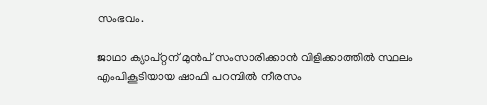സംഭവം.

ജാഥാ ക്യാപ്റ്റന് മുന്‍പ് സംസാരിക്കാന്‍ വിളിക്കാത്തില്‍ സ്ഥലം എംപികൂടിയായ ഷാഫി പറമ്പില്‍ നീരസം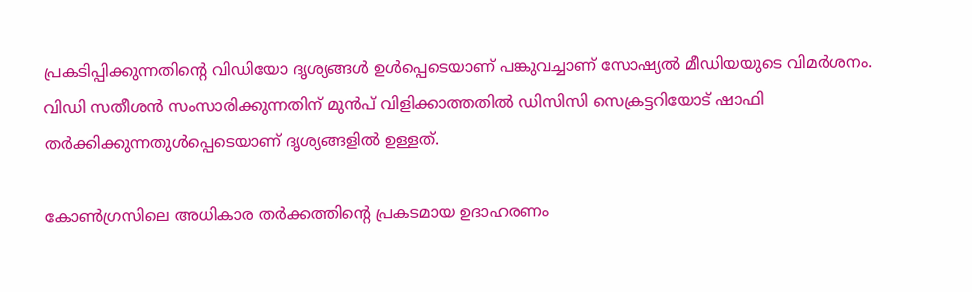പ്രകടിപ്പിക്കുന്നതിന്റെ വിഡിയോ ദൃശ്യങ്ങള്‍ ഉള്‍പ്പെടെയാണ് പങ്കുവച്ചാണ് സോഷ്യല്‍ മീഡിയയുടെ വിമര്‍ശനം. വിഡി സതീശന്‍ സംസാരിക്കുന്നതിന് മുന്‍പ് വിളിക്കാത്തതില്‍ ഡിസിസി സെക്രട്ടറിയോട് ഷാഫി തര്‍ക്കിക്കുന്നതുള്‍പ്പെടെയാണ് ദൃശ്യങ്ങളില്‍ ഉള്ളത്.

കോണ്‍ഗ്രസിലെ അധികാര തര്‍ക്കത്തിന്റെ പ്രകടമായ ഉദാഹരണം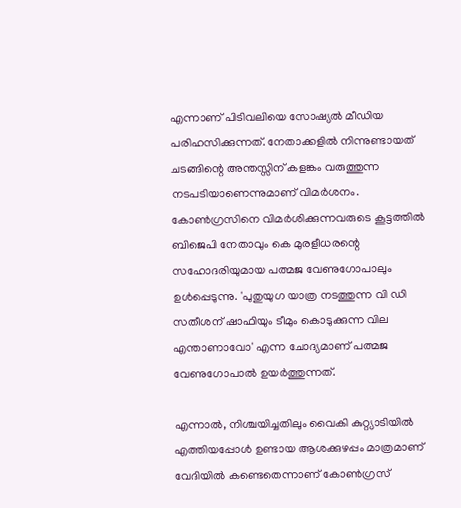എന്നാണ് പിടിവലിയെ സോഷ്യല്‍ മീഡിയ പരിഹസിക്കുന്നത്. നേതാക്കളില്‍ നിന്നുണ്ടായത് ചടങ്ങിന്റെ അന്തസ്സിന് കളങ്കം വരുത്തുന്ന നടപടിയാണെന്നുമാണ് വിമര്‍ശനം. കോണ്‍ഗ്രസിനെ വിമര്‍ശിക്കുന്നവരുടെ കൂട്ടത്തില്‍ ബിജെപി നേതാവും കെ മുരളീധരന്റെ സഹോദരിയുമായ പത്മജ വേണുഗോപാലും ഉള്‍പ്പെടുന്നു. 'പുതുയുഗ യാത്ര നടത്തുന്ന വി ഡി സതീശന് ഷാഫിയും ടീമും കൊടുക്കുന്ന വില എന്താണാവോ' എന്ന ചോദ്യമാണ് പത്മജ വേണുഗോപാല്‍ ഉയര്‍ത്തുന്നത്.

എന്നാല്‍, നിശ്ചയിച്ചതിലും വൈകി കുറ്റ്യാടിയില്‍ എത്തിയപ്പോള്‍ ഉണ്ടായ ആശക്കുഴപ്പം മാത്രമാണ് വേദിയില്‍ കണ്ടെതെന്നാണ് കോണ്‍ഗ്രസ്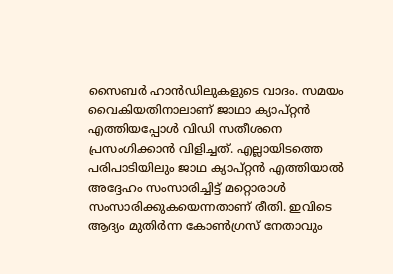സൈബര്‍ ഹാന്‍ഡിലുകളുടെ വാദം. സമയം വൈകിയതിനാലാണ് ജാഥാ ക്യാപ്റ്റന്‍ എത്തിയപ്പോള്‍ വിഡി സതീശനെ പ്രസംഗിക്കാന്‍ വിളിച്ചത്. എല്ലായിടത്തെ പരിപാടിയിലും ജാഥ ക്യാപ്റ്റന്‍ എത്തിയാല്‍ അദ്ദേഹം സംസാരിച്ചിട്ട് മറ്റൊരാള്‍ സംസാരിക്കുകയെന്നതാണ് രീതി. ഇവിടെ ആദ്യം മുതിര്‍ന്ന കോണ്‍ഗ്രസ് നേതാവും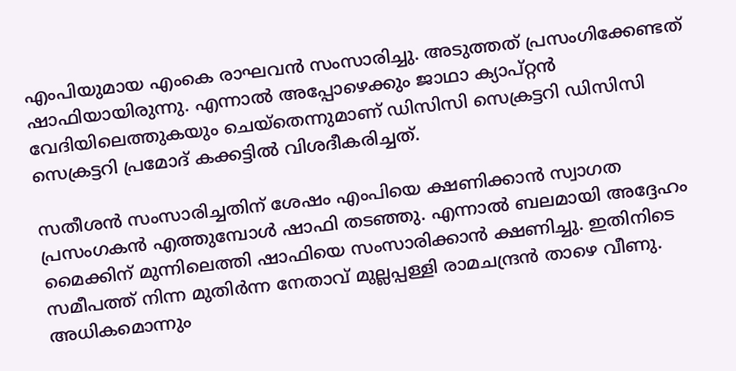എംപിയുമായ എംകെ രാഘവന്‍ സംസാരിച്ചു. അടുത്തത് പ്രസംഗിക്കേണ്ടത് ഷാഫിയായിരുന്നു. എന്നാല്‍ അപ്പോഴെക്കും ജാഥാ ക്യാപ്റ്റന്‍ വേദിയിലെത്തുകയും ചെയ്തെന്നുമാണ് ഡിസിസി സെക്രട്ടറി ഡിസിസി സെക്രട്ടറി പ്രമോദ് കക്കട്ടില്‍ വിശദീകരിച്ചത്.

സതീശന്‍ സംസാരിച്ചതിന് ശേഷം എംപിയെ ക്ഷണിക്കാന്‍ സ്വാഗത പ്രസംഗകന്‍ എത്തുമ്പോള്‍ ഷാഫി തടഞ്ഞു. എന്നാല്‍ ബലമായി അദ്ദേഹം മൈക്കിന് മുന്നിലെത്തി ഷാഫിയെ സംസാരിക്കാന്‍ ക്ഷണിച്ചു. ഇതിനിടെ സമീപത്ത് നിന്ന മുതിര്‍ന്ന നേതാവ് മുല്ലപ്പള്ളി രാമചന്ദ്രന്‍ താഴെ വീണു. അധികമൊന്നും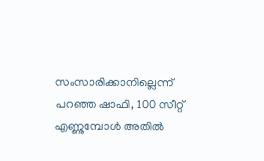സംസാരിക്കാനില്ലെന്ന് പറഞ്ഞ ഷാഫി, 100 സീറ്റ് എണ്ണുമ്പോള്‍ അതില്‍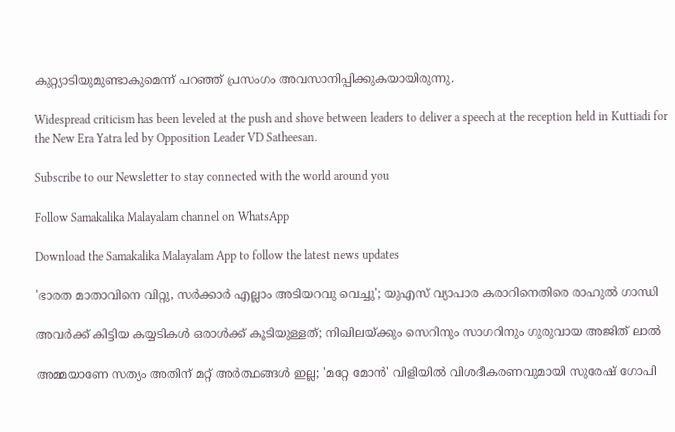കുറ്റ്യാടിയുമുണ്ടാകുമെന്ന് പറഞ്ഞ് പ്രസംഗം അവസാനിപ്പിക്കുകയായിരുന്നു.

Widespread criticism has been leveled at the push and shove between leaders to deliver a speech at the reception held in Kuttiadi for the New Era Yatra led by Opposition Leader VD Satheesan.

Subscribe to our Newsletter to stay connected with the world around you

Follow Samakalika Malayalam channel on WhatsApp

Download the Samakalika Malayalam App to follow the latest news updates

'ഭാരത മാതാവിനെ വിറ്റു, സര്‍ക്കാര്‍ എല്ലാം അടിയറവു വെച്ചു'; യുഎസ്‌ വ്യാപാര കരാറിനെതിരെ രാഹുല്‍ ഗാന്ധി

അവര്‍ക്ക് കിട്ടിയ കയ്യടികള്‍ ഒരാള്‍ക്ക് കൂടിയുള്ളത്; നിഖിലയ്ക്കും സെറിനും സാഗറിനും ഗുരുവായ അജിത് ലാല്‍

അമ്മയാണേ സത്യം അതിന് മറ്റ് അര്‍ത്ഥങ്ങള്‍ ഇല്ല; 'മറ്റേ മോന്‍' വിളിയില്‍ വിശദീകരണവുമായി സുരേഷ് ഗോപി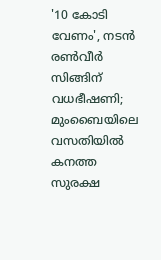'10 കോടി വേണം', നടൻ രൺവീർ സിങ്ങിന് വധഭീഷണി; മുംബൈയിലെ വസതിയിൽ കനത്ത സുരക്ഷ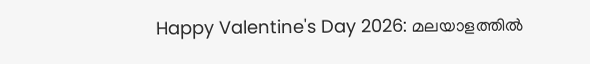Happy Valentine's Day 2026: മലയാളത്തില്‍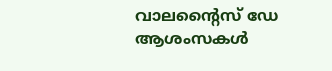വാലന്റൈസ് ഡേ ആശംസകള്‍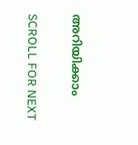അറിയിക്കാം

SCROLL FOR NEXT